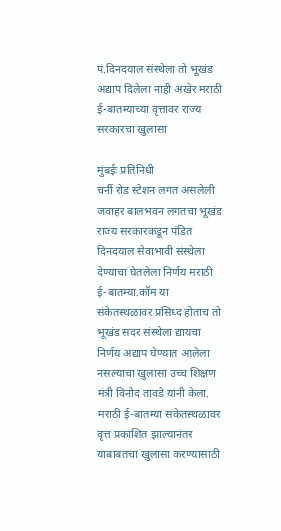पं.दिनदयाल संस्थेला तो भूखंड अद्याप दिलेला नाही अखेर मराठी ई-बातम्याच्या वृत्तावर राज्य सरकारचा खुलासा

मुंबईः प्रतिनिधी
चर्नी रोड स्टेशन लगत असलेली जवाहर बालभवन लगतचा भूखंड राज्य सरकारकडून पंडित दिनदयाल सेवाभावी संस्थेला देण्याचा घेतलेला निर्णय मराठी ई-बातम्या.कॉम या संकेतस्थळावर प्रसिध्द होताच तो भूखंड सदर संस्थेला द्यायचा निर्णय अद्याप घेण्यात आलेला नसल्याचा खुलासा उच्च शिक्षण मंत्री विनोद तावडे यांनी केला.
मराठी ई-बातम्या संकेतस्थळावर वृत्त प्रकाशित झाल्यानंतर याबाबतचा खुलासा करण्यासाठी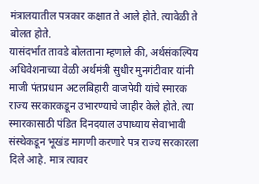मंत्रालयातील पत्रकार कक्षात ते आले होते. त्यावेळी ते बोलत होते.
यासंदर्भात तावडे बोलताना म्हणाले की, अर्थसंकल्पिय अधिवेशनाच्या वेळी अर्थमंत्री सुधीर मुनगंटीवार यांनी माजी पंतप्रधान अटलबिहारी वाजपेयी यांचे स्मारक राज्य सरकारकडून उभारण्याचे जाहीर केले होते. त्या स्मारकासाठी पंडित दिनदयाल उपाध्याय सेवाभावी संस्थेकडून भूखंड मागणी करणारे पत्र राज्य सरकारला दिले आहे. मात्र त्यावर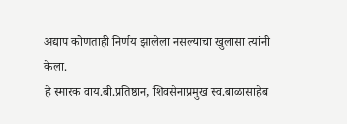अद्याप कोणताही निर्णय झालेला नसल्याचा खुलासा त्यांनी केला.
हे स्मारक वाय.बी.प्रतिष्ठान, शिवसेनाप्रमुख स्व.बाळासाहेब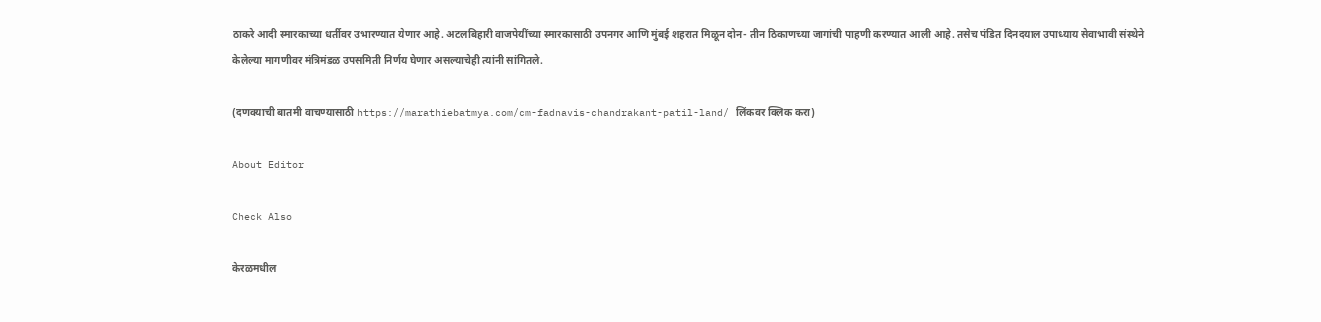ठाकरे आदी स्मारकाच्या धर्तीवर उभारण्यात येणार आहे. अटलबिहारी वाजपेयींच्या स्मारकासाठी उपनगर आणि मुंबई शहरात मिळून दोन- तीन ठिकाणच्या जागांची पाहणी करण्यात आली आहे. तसेच पंडित दिनदयाल उपाध्याय सेवाभावी संस्थेने केलेल्या मागणीवर मंत्रिमंडळ उपसमिती निर्णय घेणार असल्याचेही त्यांनी सांगितले.

(दणक्याची बातमी वाचण्यासाठी https://marathiebatmya.com/cm-fadnavis-chandrakant-patil-land/ लिंकवर क्लिक करा)

About Editor

Check Also

केरळमधील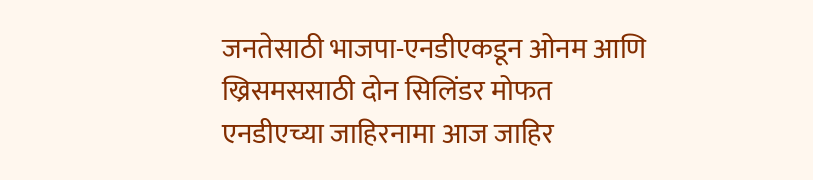जनतेसाठी भाजपा-एनडीएकडून ओनम आणि ख्रिसमससाठी दोन सिलिंडर मोफत एनडीएच्या जाहिरनामा आज जाहिर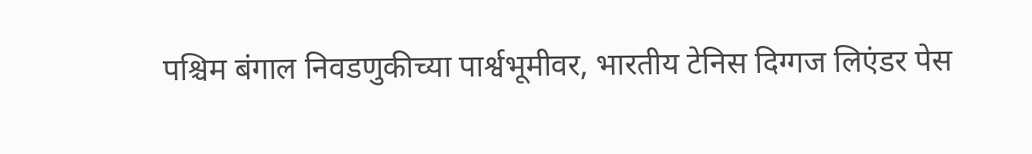पश्चिम बंगाल निवडणुकीच्या पार्श्वभूमीवर, भारतीय टेनिस दिग्गज लिएंडर पेस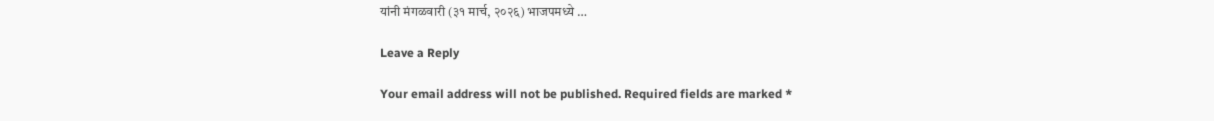यांनी मंगळवारी (३१ मार्च, २०२६) भाजपमध्ये …

Leave a Reply

Your email address will not be published. Required fields are marked *